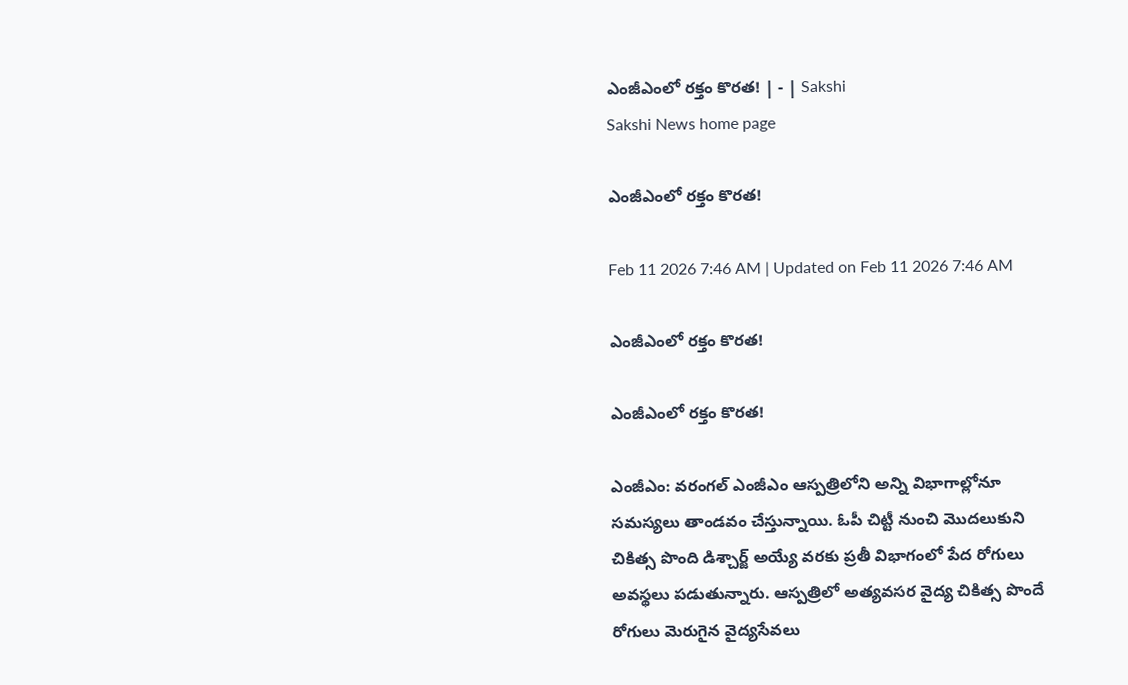ఎంజీఎంలో రక్తం కొరత! | - | Sakshi
Sakshi News home page

ఎంజీఎంలో రక్తం కొరత!

Feb 11 2026 7:46 AM | Updated on Feb 11 2026 7:46 AM

ఎంజీఎంలో రక్తం కొరత!

ఎంజీఎంలో రక్తం కొరత!

ఎంజీఎం: వరంగల్‌ ఎంజీఎం ఆస్పత్రిలోని అన్ని విభాగాల్లోనూ సమస్యలు తాండవం చేస్తున్నాయి. ఓపీ చిట్టీ నుంచి మొదలుకుని చికిత్స పొంది డిశ్చార్జ్‌ అయ్యే వరకు ప్రతీ విభాగంలో పేద రోగులు అవస్థలు పడుతున్నారు. ఆస్పత్రిలో అత్యవసర వైద్య చికిత్స పొందే రోగులు మెరుగైన వైద్యసేవలు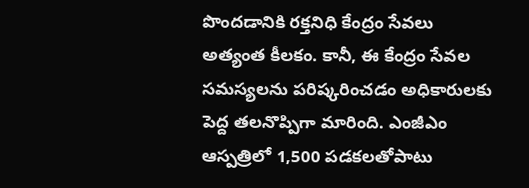పొందడానికి రక్తనిధి కేంద్రం సేవలు అత్యంత కీలకం. కానీ, ఈ కేంద్రం సేవల సమస్యలను పరిష్కరించడం అధికారులకు పెద్ద తలనొప్పిగా మారింది. ఎంజీఎం ఆస్పత్రిలో 1,500 పడకలతోపాటు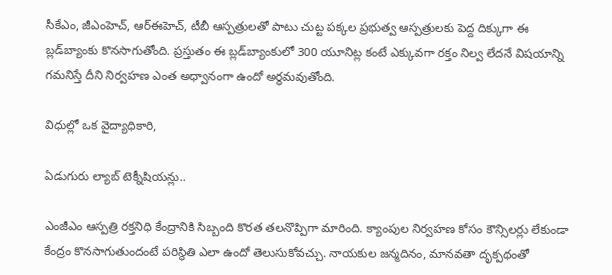సీకేఎం, జీఎంహెచ్‌, ఆర్‌ఈహెచ్‌, టీబీ ఆస్పత్రులతో పాటు చుట్ట పక్కల ప్రభుత్వ ఆస్పత్రులకు పెద్ద దిక్కుగా ఈ బ్లడ్‌బ్యాంకు కొనసాగుతోంది. ప్రస్తుతం ఈ బ్లడ్‌బ్యాంకులో 300 యూనిట్ల కంటే ఎక్కువగా రక్తం నిల్వ లేదనే విషయాన్ని గమనిస్తే దీని నిర్వహణ ఎంత అధ్వానంగా ఉందో అర్థమవుతోంది.

విధుల్లో ఒక వైద్యాధికారి,

ఏడుగురు ల్యాబ్‌ టెక్నీషియన్లు..

ఎంజీఎం ఆస్పత్రి రక్తనిధి కేంద్రానికి సిబ్బంది కొరత తలనొప్పిగా మారింది. క్యాంపుల నిర్వహణ కోసం కౌన్సిలర్లు లేకుండా కేంద్రం కొనసాగుతుందంటే పరిస్థితి ఎలా ఉందో తెలుసుకోవచ్చు. నాయకుల జన్మదినం, మానవతా దృక్పథంతో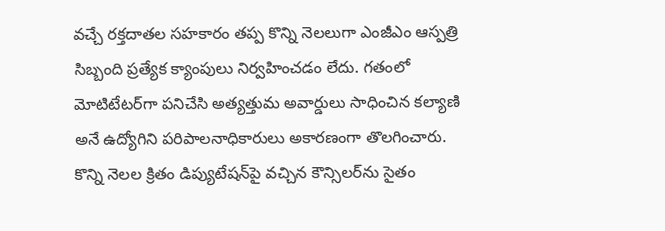వచ్చే రక్తదాతల సహకారం తప్ప కొన్ని నెలలుగా ఎంజీఎం ఆస్పత్రి సిబ్బంది ప్రత్యేక క్యాంపులు నిర్వహించడం లేదు. గతంలో మోటిటేటర్‌గా పనిచేసి అత్యత్తుమ అవార్డులు సాధించిన కల్యాణి అనే ఉద్యోగిని పరిపాలనాధికారులు అకారణంగా తొలగించారు. కొన్ని నెలల క్రితం డిప్యుటేషన్‌పై వచ్చిన కౌన్సిలర్‌ను సైతం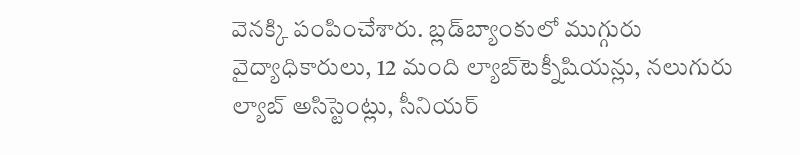వెనక్కి పంపించేశారు. బ్లడ్‌బ్యాంకులో ముగ్గురు వైద్యాధికారులు, 12 మంది ల్యాబ్‌టెక్నీషియన్లు, నలుగురు ల్యాబ్‌ అసిస్టెంట్లు, సీనియర్‌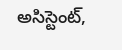అసిస్టెంట్‌,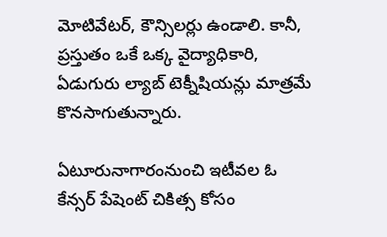మోటివేటర్‌, కౌన్సిలర్లు ఉండాలి. కానీ, ప్రస్తుతం ఒకే ఒక్క వైద్యాధికారి, ఏడుగురు ల్యాబ్‌ టెక్నీషియన్లు మాత్రమే కొనసాగుతున్నారు.

ఏటూరునాగారంనుంచి ఇటీవల ఓ కేన్సర్‌ పేషెంట్‌ చికిత్స కోసం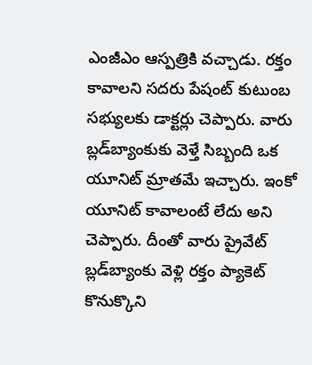ఎంజీఎం ఆస్పత్రికి వచ్చాడు. రక్తం కావాలని సదరు పేషంట్‌ కుటుంబ సభ్యులకు డాక్టర్లు చెప్పారు. వారు బ్లడ్‌బ్యాంకుకు వెళ్తే సిబ్బంది ఒక యూనిట్‌ మ్రాతమే ఇచ్చారు. ఇంకో యూనిట్‌ కావాలంటే లేదు అని చెప్పారు. దీంతో వారు ప్రైవేట్‌ బ్లడ్‌బ్యాంకు వెళ్లి రక్తం ప్యాకెట్‌ కొనుక్కొని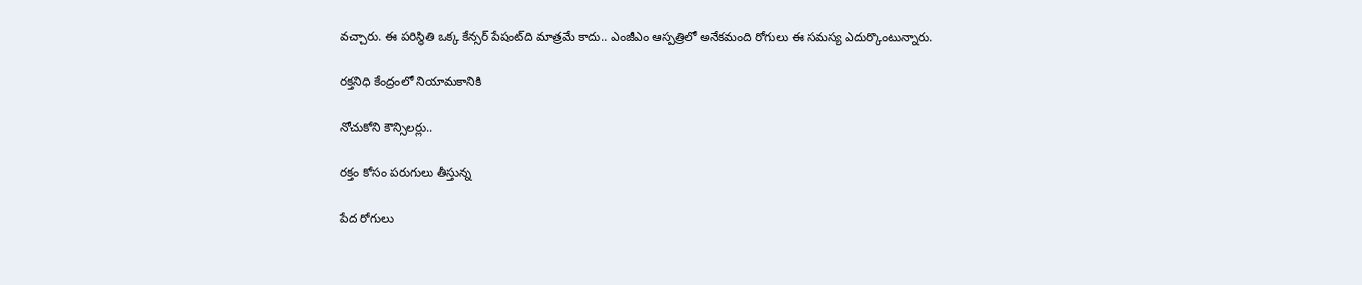వచ్చారు. ఈ పరిస్థితి ఒక్క కేన్సర్‌ పేషంట్‌ది మాత్రమే కాదు.. ఎంజీఎం ఆస్పత్రిలో అనేకమంది రోగులు ఈ సమస్య ఎదుర్కొంటున్నారు.

రక్తనిధి కేంద్రంలో నియామకానికి

నోచుకోని కౌన్సిలర్లు..

రక్తం కోసం పరుగులు తీస్తున్న

పేద రోగులు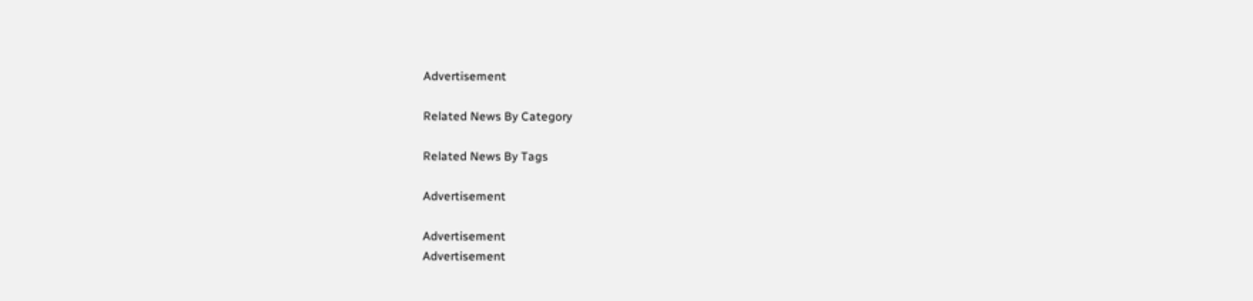Advertisement

Related News By Category

Related News By Tags

Advertisement

Advertisement
Advertisement